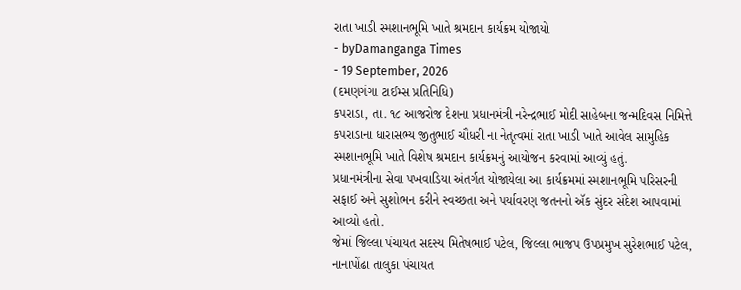રાતા ખાડી સ્મશાનભૂમિ ખાતે શ્રમદાન કાર્યક્રમ યોજાયો
- byDamanganga Times
- 19 September, 2026
(દમણગંગા ટાઈમ્સ પ્રતિનિધિ)
કપરાડા, તા. ૧૮ આજરોજ દેશના પ્રધાનમંત્રી નરેન્દ્રભાઈ મોદી સાહેબના જન્મદિવસ નિમિત્તે કપરાડાના ધારાસભ્ય જીતુભાઈ ચૌધરી ના નેતૃત્વમાં રાતા ખાડી ખાતે આવેલ સામુહિક સ્મશાનભૂમિ ખાતે વિશેષ શ્રમદાન કાર્યક્રમનું આયોજન કરવામાં આવ્યું હતું.
પ્રધાનમંત્રીના સેવા પખવાડિયા અંતર્ગત યોજાયેલા આ કાર્યક્રમમાં સ્મશાનભૂમિ પરિસરની સફાઈ અને સુશોભન કરીને સ્વચ્છતા અને પર્યાવરણ જતનનો ઍક સુંદર સંદેશ આપવામાં આવ્યો હતો.
જેમાં જિલ્લા પંચાયત સદસ્ય મિતેષભાઈ પટેલ, જિલ્લા ભાજપ ઉપપ્રમુખ સુરેશભાઈ પટેલ, નાનાપોંઢા તાલુકા પંચાયત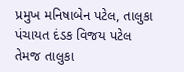પ્રમુખ મનિષાબેન પટેલ, તાલુકા પંચાયત દંડક વિજય પટેલ તેમજ તાલુકા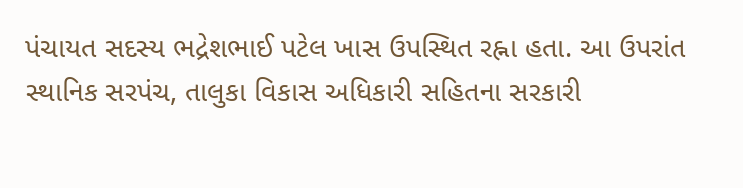પંચાયત સદસ્ય ભદ્રેશભાઈ પટેલ ખાસ ઉપસ્થિત રહ્ના હતા. આ ઉપરાંત સ્થાનિક સરપંચ, તાલુકા વિકાસ અધિકારી સહિતના સરકારી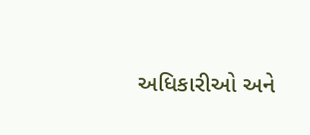અધિકારીઓ અને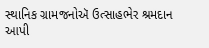સ્થાનિક ગ્રામજનોઍ ઉત્સાહભેર શ્રમદાન આપી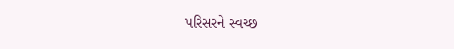પરિસરને સ્વચ્છ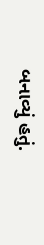બનાવ્યું હતું.